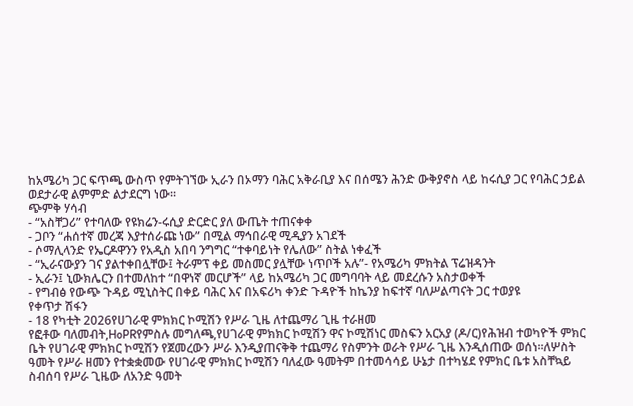ከአሜሪካ ጋር ፍጥጫ ውስጥ የምትገኘው ኢራን በኦማን ባሕር አቅራቢያ እና በሰሜን ሕንድ ውቅያኖስ ላይ ከሩሲያ ጋር የባሕር ኃይል ወደታራዊ ልምምድ ልታደርግ ነው።
ጭምቅ ሃሳብ
- “አስቸጋሪ” የተባለው የዩክሬን-ሩሲያ ድርድር ያለ ውጤት ተጠናቀቀ
- ጋቦን “ሐሰተኛ መረጃ እያተሰራጩ ነው” በሚል ማኅበራዊ ሚዲያን አገደች
- ሶማሊላንድ የኤርዶዋንን የአዲስ አበባ ንግግር “ተቀባይነት የሌለው” ስትል ነቀፈች
- “ኢራናውያን ገና ያልተቀበሏቸው፤ ትራምፕ ቀይ መስመር ያሏቸው ነጥቦች አሉ”- የአሜሪካ ምክትል ፕሬዝዳንት
- ኢራን፤ ኒውክሌርን በተመለከተ “በዋነኛ መርሆች” ላይ ከአሜሪካ ጋር መግባባት ላይ መደረሱን አስታወቀች
- የግብፅ የውጭ ጉዳይ ሚኒስትር በቀይ ባሕር እና በአፍሪካ ቀንድ ጉዳዮች ከኬንያ ከፍተኛ ባለሥልጣናት ጋር ተወያዩ
የቀጥታ ሽፋን
- 18 የካቲት 2026የሀገራዊ ምክክር ኮሚሽን የሥራ ጊዜ ለተጨማሪ ጊዜ ተራዘመ
የፎቶው ባለመብት,HoPRየምስሉ መግለጫ,የሀገራዊ ምክክር ኮሚሽን ዋና ኮሚሽነር መስፍን አርአያ (ዶ/ር)የሕዝብ ተወካዮች ምክር ቤት የሀገራዊ ምክክር ኮሚሽን የጀመረውን ሥራ እንዲያጠናቅቅ ተጨማሪ የስምንት ወራት የሥራ ጊዜ እንዲሰጠው ወሰነ።ለሦስት ዓመት የሥራ ዘመን የተቋቋመው የሀገራዊ ምክክር ኮሚሽን ባለፈው ዓመትም በተመሳሳይ ሁኔታ በተካሄደ የምክር ቤቱ አስቸኳይ ስብሰባ የሥራ ጊዜው ለአንድ ዓመት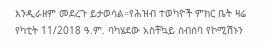እንዲራዘም መደረጉ ይታወሳል።የሕዝብ ተወካዮች ምክር ቤት ዛሬ የካቲት 11/2018 ዓ.ም. ባካሄደው አስቸኳይ ስብሰባ የኮሚሽኑን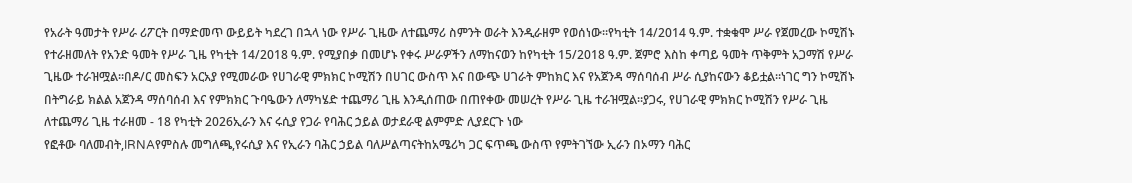የአራት ዓመታት የሥራ ሪፖርት በማድመጥ ውይይት ካደረገ በኋላ ነው የሥራ ጊዜው ለተጨማሪ ስምንት ወራት እንዲራዘም የወሰነው።የካቲት 14/2014 ዓ.ም. ተቋቁሞ ሥራ የጀመረው ኮሚሽኑ የተራዘመለት የአንድ ዓመት የሥራ ጊዜ የካቲት 14/2018 ዓ.ም. የሚያበቃ በመሆኑ የቀሩ ሥራዎችን ለማከናወን ከየካቲት 15/2018 ዓ.ም. ጀምሮ እስከ ቀጣይ ዓመት ጥቅምት አጋማሽ የሥራ ጊዜው ተራዝሟል።በዶ/ር መስፍን አርአያ የሚመራው የሀገራዊ ምክክር ኮሚሽን በሀገር ውስጥ እና በውጭ ሀገራት ምከክር እና የአጀንዳ ማሰባሰብ ሥራ ሲያከናውን ቆይቷል።ነገር ግን ኮሚሽኑ በትግራይ ክልል አጀንዳ ማሰባሰብ እና የምክክር ጉባዔውን ለማካሄድ ተጨማሪ ጊዜ እንዲሰጠው በጠየቀው መሠረት የሥራ ጊዜ ተራዝሟል።ያጋሩ, የሀገራዊ ምክክር ኮሚሽን የሥራ ጊዜ ለተጨማሪ ጊዜ ተራዘመ - 18 የካቲት 2026ኢራን እና ሩሲያ የጋራ የባሕር ኃይል ወታደራዊ ልምምድ ሊያደርጉ ነው
የፎቶው ባለመብት,IRNAየምስሉ መግለጫ,የሩሲያ እና የኢራን ባሕር ኃይል ባለሥልጣናትከአሜሪካ ጋር ፍጥጫ ውስጥ የምትገኘው ኢራን በኦማን ባሕር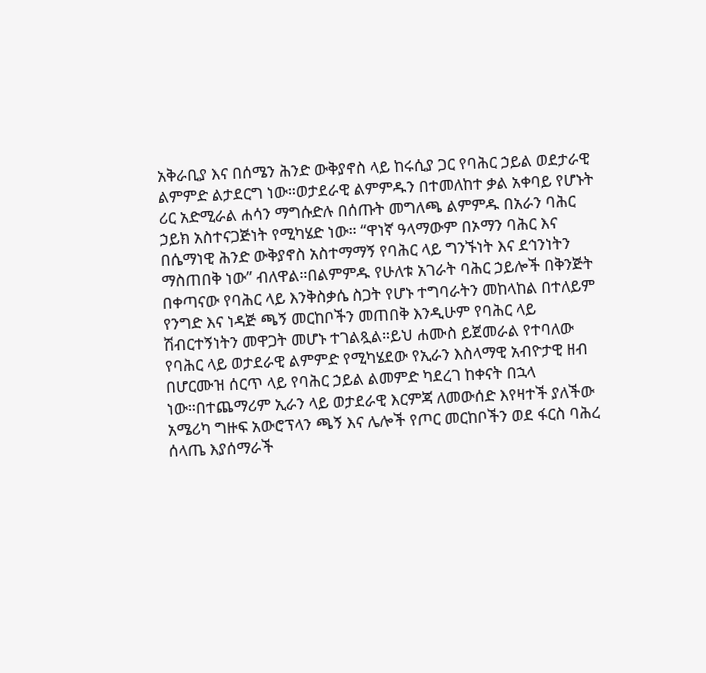አቅራቢያ እና በሰሜን ሕንድ ውቅያኖስ ላይ ከሩሲያ ጋር የባሕር ኃይል ወደታራዊ ልምምድ ልታደርግ ነው።ወታደራዊ ልምምዱን በተመለከተ ቃል አቀባይ የሆኑት ሪር አድሚራል ሐሳን ማግሱድሉ በሰጡት መግለጫ ልምምዱ በአራን ባሕር ኃይክ አስተናጋጅነት የሚካሄድ ነው። “ዋነኛ ዓላማውም በኦማን ባሕር እና በሴማነዊ ሕንድ ውቅያኖስ አስተማማኝ የባሕር ላይ ግንኙነት እና ደኅንነትን ማስጠበቅ ነው” ብለዋል።በልምምዱ የሁለቱ አገራት ባሕር ኃይሎች በቅንጅት በቀጣናው የባሕር ላይ እንቅስቃሴ ስጋት የሆኑ ተግባራትን መከላከል በተለይም የንግድ እና ነዳጅ ጫኝ መርከቦችን መጠበቅ እንዲሁም የባሕር ላይ ሽብርተኝነትን መዋጋት መሆኑ ተገልጿል።ይህ ሐሙስ ይጀመራል የተባለው የባሕር ላይ ወታደራዊ ልምምድ የሚካሄደው የኢራን እስላማዊ አብዮታዊ ዘብ በሆርሙዝ ሰርጥ ላይ የባሕር ኃይል ልመምድ ካደረገ ከቀናት በኋላ ነው።በተጨማሪም ኢራን ላይ ወታደራዊ እርምጃ ለመውሰድ እየዛተች ያለችው አሜሪካ ግዙፍ አውሮፕላን ጫኝ እና ሌሎች የጦር መርከቦችን ወደ ፋርስ ባሕረ ሰላጤ እያሰማራች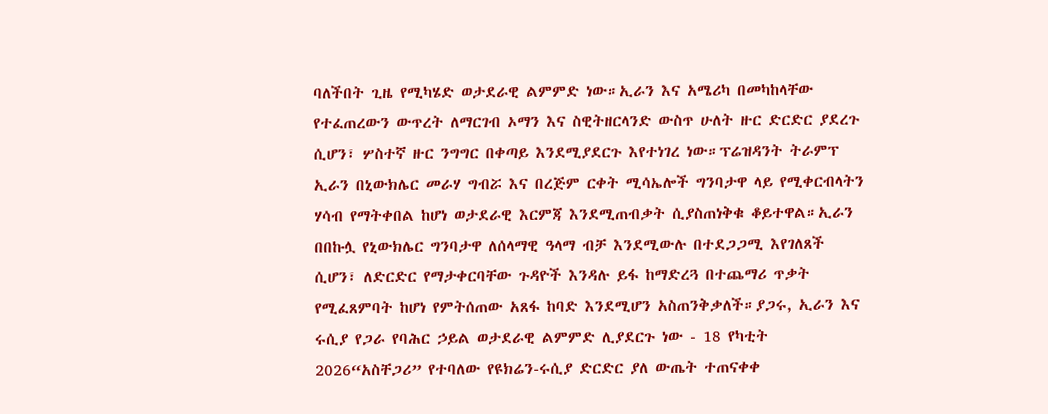ባለችበት ጊዜ የሚካሄድ ወታደራዊ ልምምድ ነው።ኢራን እና አሜሪካ በመካከላቸው የተፈጠረውን ውጥረት ለማርገብ ኦማን እና ስዊትዘርላንድ ውስጥ ሁለት ዙር ድርድር ያደረጉ ሲሆን፣ ሦስተኛ ዙር ንግግር በቀጣይ እንደሚያደርጉ እየተነገረ ነው።ፕሬዝዳንት ትራምፕ ኢራን በኒውክሌር መራሃ ግብሯ እና በረጅም ርቀት ሚሳኤሎች ግንባታዋ ላይ የሚቀርብላትን ሃሳብ የማትቀበል ከሆነ ወታደራዊ እርምጃ እንደሚጠብቃት ሲያስጠነቅቁ ቆይተዋል።ኢራን በበኩሏ የኒውክሌር ግንባታዋ ለሰላማዊ ዓላማ ብቻ እንደሚውሉ በተደጋጋሚ እየገለጸች ሲሆን፣ ለድርድር የማታቀርባቸው ጉዳዮች እንዳሉ ይፋ ከማድረጓ በተጨማሪ ጥቃት የሚፈጸምባት ከሆነ የምትሰጠው አጸፋ ከባድ እንደሚሆን አስጠንቅቃለች።ያጋሩ, ኢራን እና ሩሲያ የጋራ የባሕር ኃይል ወታደራዊ ልምምድ ሊያደርጉ ነው - 18 የካቲት 2026“አስቸጋሪ” የተባለው የዩክሬን-ሩሲያ ድርድር ያለ ውጤት ተጠናቀቀ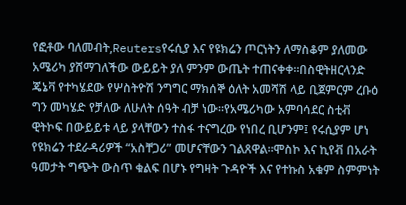የፎቶው ባለመብት,Reutersየሩሲያ እና የዩክሬን ጦርነትን ለማስቆም ያለመው አሜሪካ ያሸማገለችው ውይይት ያለ ምንም ውጤት ተጠናቀቀ።በስዊትዘርላንድ ጄኔቫ የተካሄደው የሦስትዮሽ ንግግር ማክሰኞ ዕለት አመሻሽ ላይ ቢጀምርም ረቡዕ ግን መካሄድ የቻለው ለሁለት ሰዓት ብቻ ነው።የአሜሪካው አምባሳደር ስቲቭ ዊትኮፍ በውይይቱ ላይ ያላቸውን ተስፋ ተናግረው የነበረ ቢሆንም፤ የሩሲያም ሆነ የዩክሬን ተደራዳሪዎች “አስቸጋሪ” መሆናቸውን ገልጸዋል።ሞስኮ እና ኪየቭ በአራት ዓመታት ግጭት ውስጥ ቁልፍ በሆኑ የግዛት ጉዳዮች እና የተኩስ አቁም ስምምነት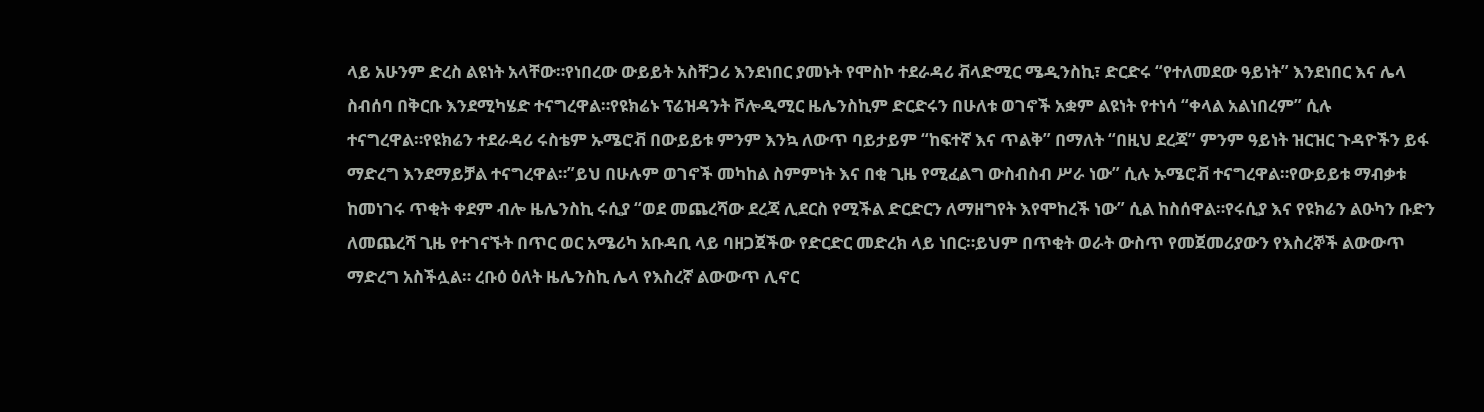ላይ አሁንም ድረስ ልዩነት አላቸው።የነበረው ውይይት አስቸጋሪ እንደነበር ያመኑት የሞስኮ ተደራዳሪ ቭላድሚር ሜዲንስኪ፣ ድርድሩ “የተለመደው ዓይነት” እንደነበር እና ሌላ ስብሰባ በቅርቡ እንደሚካሄድ ተናግረዋል።የዩክሬኑ ፕሬዝዳንት ቮሎዲሚር ዜሌንስኪም ድርድሩን በሁለቱ ወገኖች አቋም ልዩነት የተነሳ “ቀላል አልነበረም” ሲሉ ተናግረዋል።የዩክሬን ተደራዳሪ ሩስቴም ኡሜሮቭ በውይይቱ ምንም እንኳ ለውጥ ባይታይም “ከፍተኛ እና ጥልቅ” በማለት “በዚህ ደረጃ” ምንም ዓይነት ዝርዝር ጉዳዮችን ይፋ ማድረግ እንደማይቻል ተናግረዋል።”ይህ በሁሉም ወገኖች መካከል ስምምነት እና በቂ ጊዜ የሚፈልግ ውስብስብ ሥራ ነው” ሲሉ ኡሜሮቭ ተናግረዋል።የውይይቱ ማብቃቱ ከመነገሩ ጥቂት ቀደም ብሎ ዜሌንስኪ ሩሲያ “ወደ መጨረሻው ደረጃ ሊደርስ የሚችል ድርድርን ለማዘግየት እየሞከረች ነው” ሲል ከስሰዋል።የሩሲያ እና የዩክሬን ልዑካን ቡድን ለመጨረሻ ጊዜ የተገናኙት በጥር ወር አሜሪካ አቡዳቢ ላይ ባዘጋጀችው የድርድር መድረክ ላይ ነበር።ይህም በጥቂት ወራት ውስጥ የመጀመሪያውን የእስረኞች ልውውጥ ማድረግ አስችሏል። ረቡዕ ዕለት ዜሌንስኪ ሌላ የእስረኛ ልውውጥ ሊኖር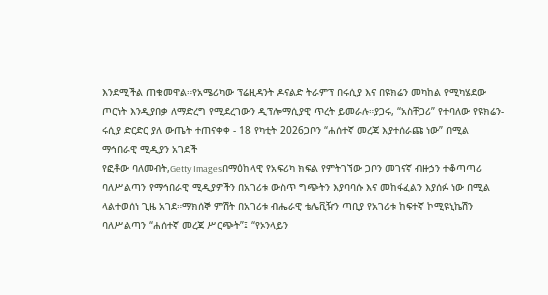እንደሚችል ጠቁመዋል።የአሜሪካው ፕሬዚዳንት ዶናልድ ትራምፕ በሩሲያ እና በዩክሬን መካከል የሚካሄደው ጦርነት እንዲያበቃ ለማድረግ የሚደረገውን ዲፕሎማሲያዊ ጥረት ይመራሉ።ያጋሩ, “አስቸጋሪ” የተባለው የዩክሬን-ሩሲያ ድርድር ያለ ውጤት ተጠናቀቀ - 18 የካቲት 2026ጋቦን “ሐሰተኛ መረጃ እያተሰራጩ ነው” በሚል ማኅበራዊ ሚዲያን አገደች
የፎቶው ባለመብት,Getty Imagesበማዕከላዊ የአፍሪካ ክፍል የምትገኘው ጋቦን መገናኛ ብዙኃን ተቆጣጣሪ ባለሥልጣን የማኅበራዊ ሚዲያዎችን በአገሪቱ ውስጥ ግጭትን እያባባሱ እና መከፋፈልን እያሰፉ ነው በሚል ላልተወሰነ ጊዜ አገደ።ማክሰኞ ምሽት በአገሪቱ ብሔራዊ ቴሌቪዥን ጣቢያ የአገሪቱ ከፍተኛ ኮሚዩኒኬሽን ባለሥልጣን “ሐሰተኛ መረጃ ሥርጭት”፤ “የኦንላይን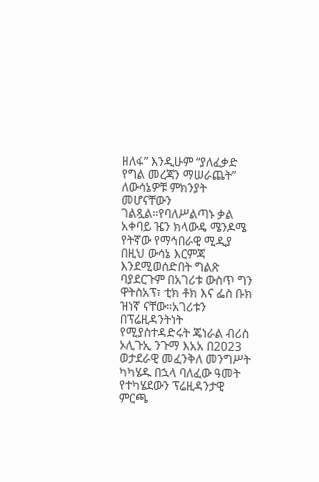ዘለፋ” እንዲሁም “ያለፈቃድ የግል መረጃን ማሠራጨት” ለውሳኔዎቹ ምክንያት መሆናቸውን ገልጿል።የባለሥልጣኑ ቃል አቀባይ ዤን ክላውዴ ሜንዶሜ የትኛው የማኅበራዊ ሚዲያ በዚህ ውሳኔ እርምጃ እንደሚወሰድበት ግልጽ ባያደርጉም በአገሪቱ ውስጥ ግን ዋትስአፕ፣ ቲክ ቶክ እና ፌስ ቡክ ዝነኛ ናቸው።አገሪቱን በፕሬዚዳንትነት የሚያስተዳድሩት ጄነራል ብሪስ ኦሊጉኢ ንጉማ እአአ በ2023 ወታደራዊ መፈንቅለ መንግሥት ካካሄዱ በኋላ ባለፈው ዓመት የተካሄደውን ፕሬዚዳንታዊ ምርጫ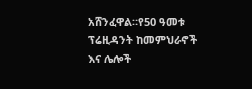አሸንፈዋል።የ50 ዓመቱ ፕሬዚዳንት ከመምህራኖች እና ሌሎች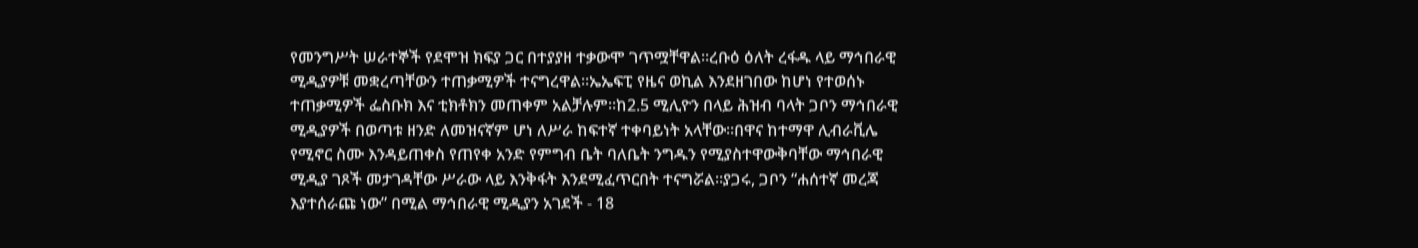የመንግሥት ሠራተኞች የደሞዝ ክፍያ ጋር በተያያዘ ተቃውሞ ገጥሟቸዋል።ረቡዕ ዕለት ረፋዱ ላይ ማኅበራዊ ሚዲያዎቹ መቋረጣቸውን ተጠቃሚዎች ተናግረዋል።ኤኤፍፒ የዜና ወኪል እንደዘገበው ከሆነ የተወሰኑ ተጠቃሚዎች ፌስቡክ እና ቲክቶክን መጠቀም አልቻሉም።ከ2.5 ሚሊዮን በላይ ሕዝብ ባላት ጋቦን ማኅበራዊ ሚዲያዎች በወጣቱ ዘንድ ለመዝናኛም ሆነ ለሥራ ከፍተኛ ተቀባይነት አላቸው።በዋና ከተማዋ ሊብራቪሌ የሚኖር ስሙ እንዳይጠቀስ የጠየቀ አንድ የምግብ ቤት ባለቤት ንግዱን የሚያስተዋውቅባቸው ማኅበራዊ ሚዲያ ገጾች መታገዳቸው ሥራው ላይ እንቅፋት እንደሚፈጥርበት ተናግሯል።ያጋሩ, ጋቦን “ሐሰተኛ መረጃ እያተሰራጩ ነው” በሚል ማኅበራዊ ሚዲያን አገደች - 18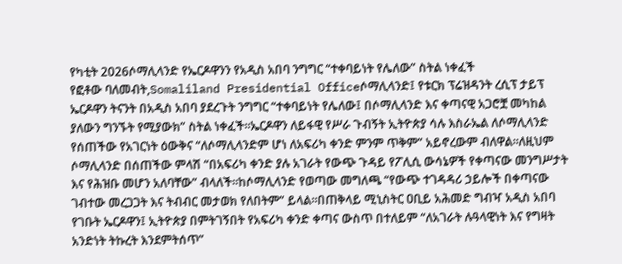የካቲት 2026ሶማሊላንድ የኤርዶዋንን የአዲስ አበባ ንግግር “ተቀባይነት የሌለው” ስትል ነቀፈች
የፎቶው ባለመብት,Somaliland Presidential Officeሶማሊላንድ፤ የቱርክ ፕሬዝዳንት ረሲፕ ታይፕ ኤርዶዋን ትናንት በአዲስ አበባ ያደረጉት ንግግር “ተቀባይነት የሌለው፤ በሶማሊላንድ እና ቀጣናዊ አጋሮቿ መካከል ያለውን ግንኙት የሚያውክ” ስትል ነቀፈች።ኤርዶዋን ለይፋዊ የሥራ ጉብኝት ኢትዮጵያ ሳሉ እስራኤል ለሶማሊላንድ የሰጠችው የአገርነት ዕውቅና “ለሶማሊላንድም ሆነ ለአፍሪካ ቀንድ ምንም ጥቅም” አይኖረውም ብለዋል።ለዚህም ሶማሊላንድ በሰጠችው ምላሽ “በአፍሪካ ቀንድ ያሉ አገራት የውጭ ጉዳይ የፖሊሲ ውሳኔዎች የቀጣናው መንግሥታት እና የሕዝቡ መሆን አለባቸው” ብላለች።ከሶማሊላንድ የወጣው መግለጫ “የውጭ ተገዳዳሪ ኃይሎች በቀጣናው ገብተው መረጋጋት እና ትብብር መታወክ የለበትም” ይላል።በጠቅላይ ሚኒስትር ዐቢይ አሕመድ ግብዣ አዲስ አበባ የገቡት ኤርዶዋን፤ ኢትዮጵያ በምትገኝበት የአፍሪካ ቀንድ ቀጣና ውስጥ በተለይም “ለአገራት ሉዓላዊነት እና የግዛት አንድነት ትኩረት እንደምትሰጥ”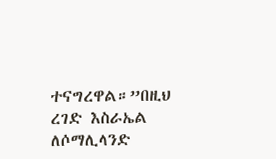ተናግረዋል።”በዚህ ረገድ እስራኤል ለሶማሊላንድ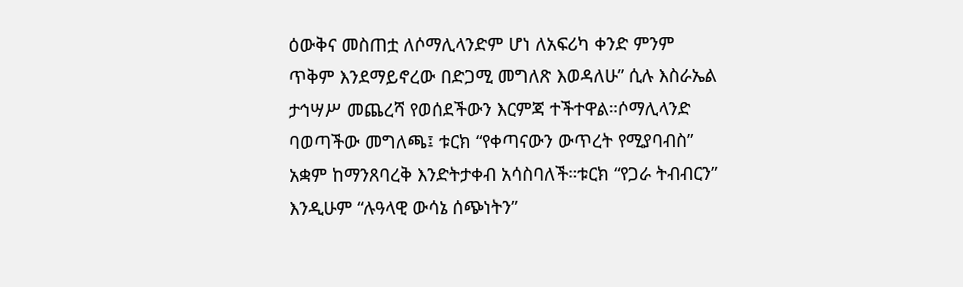ዕውቅና መስጠቷ ለሶማሊላንድም ሆነ ለአፍሪካ ቀንድ ምንም ጥቅም እንደማይኖረው በድጋሚ መግለጽ እወዳለሁ” ሲሉ እስራኤል ታኅሣሥ መጨረሻ የወሰደችውን እርምጃ ተችተዋል።ሶማሊላንድ ባወጣችው መግለጫ፤ ቱርክ “የቀጣናውን ውጥረት የሚያባብስ” አቋም ከማንጸባረቅ እንድትታቀብ አሳስባለች።ቱርክ “የጋራ ትብብርን” እንዲሁም “ሉዓላዊ ውሳኔ ሰጭነትን”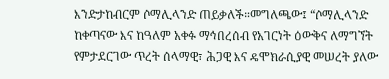እንድታከብርም ሶማሊላንድ ጠይቃለች።መግለጫው፤ “ሶማሊላንድ ከቀጣናው እና ከዓለም አቀፉ ማኅበረሰብ የአገርነት ዕውቅና ለማግኘት የምታደርገው ጥረት ሰላማዊ፣ ሕጋዊ እና ዴሞክራሲያዊ መሠረት ያለው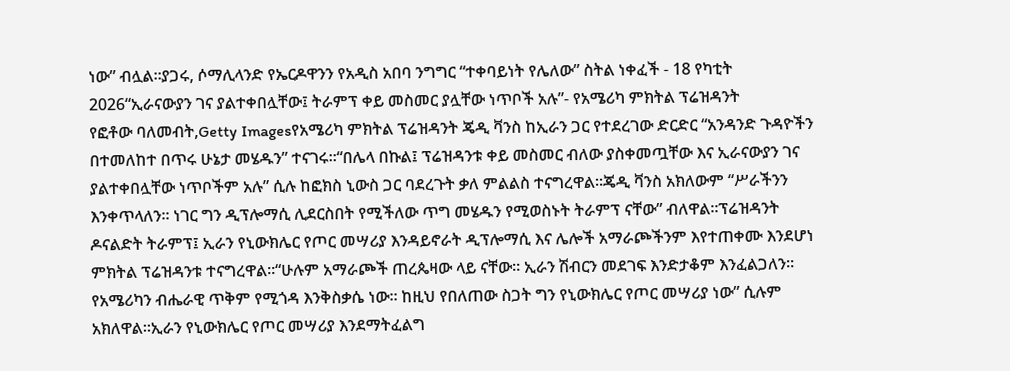ነው” ብሏል።ያጋሩ, ሶማሊላንድ የኤርዶዋንን የአዲስ አበባ ንግግር “ተቀባይነት የሌለው” ስትል ነቀፈች - 18 የካቲት 2026“ኢራናውያን ገና ያልተቀበሏቸው፤ ትራምፕ ቀይ መስመር ያሏቸው ነጥቦች አሉ”- የአሜሪካ ምክትል ፕሬዝዳንት
የፎቶው ባለመብት,Getty Imagesየአሜሪካ ምክትል ፕሬዝዳንት ጄዲ ቫንስ ከኢራን ጋር የተደረገው ድርድር “አንዳንድ ጉዳዮችን በተመለከተ በጥሩ ሁኔታ መሄዱን” ተናገሩ።“በሌላ በኩል፤ ፕሬዝዳንቱ ቀይ መስመር ብለው ያስቀመጧቸው እና ኢራናውያን ገና ያልተቀበሏቸው ነጥቦችም አሉ” ሲሉ ከፎክስ ኒውስ ጋር ባደረጉት ቃለ ምልልስ ተናግረዋል።ጄዲ ቫንስ አክለውም “ሥራችንን እንቀጥላለን። ነገር ግን ዲፕሎማሲ ሊደርስበት የሚችለው ጥግ መሄዱን የሚወስኑት ትራምፕ ናቸው” ብለዋል።ፕሬዝዳንት ዶናልድት ትራምፕ፤ ኢራን የኒውክሌር የጦር መሣሪያ እንዳይኖራት ዲፕሎማሲ እና ሌሎች አማራጮችንም እየተጠቀሙ እንደሆነ ምክትል ፕሬዝዳንቱ ተናግረዋል።“ሁሉም አማራጮች ጠረጴዛው ላይ ናቸው። ኢራን ሽብርን መደገፍ እንድታቆም እንፈልጋለን። የአሜሪካን ብሔራዊ ጥቅም የሚጎዳ እንቅስቃሴ ነው። ከዚህ የበለጠው ስጋት ግን የኒውክሌር የጦር መሣሪያ ነው” ሲሉም አክለዋል።ኢራን የኒውክሌር የጦር መሣሪያ እንደማትፈልግ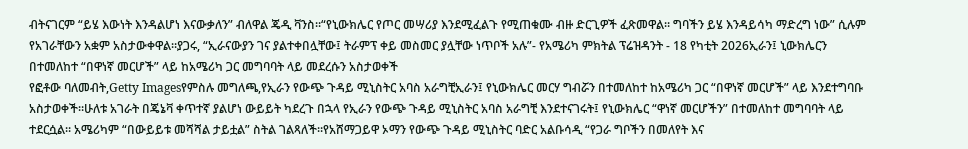ብትናገርም “ይሄ እውነት እንዳልሆነ እናውቃለን” ብለዋል ጄዲ ቫንስ።“የኒውክሌር የጦር መሣሪያ እንደሚፈልጉ የሚጠቁሙ ብዙ ድርጊዎች ፈጽመዋል። ግባችን ይሄ እንዳይሳካ ማድረግ ነው” ሲሉም የአገራቸውን አቋም አስታውቀዋል።ያጋሩ, “ኢራናውያን ገና ያልተቀበሏቸው፤ ትራምፕ ቀይ መስመር ያሏቸው ነጥቦች አሉ”- የአሜሪካ ምክትል ፕሬዝዳንት - 18 የካቲት 2026ኢራን፤ ኒውክሌርን በተመለከተ “በዋነኛ መርሆች” ላይ ከአሜሪካ ጋር መግባባት ላይ መደረሱን አስታወቀች
የፎቶው ባለመብት,Getty Imagesየምስሉ መግለጫ,የኢራን የውጭ ጉዳይ ሚኒስትር አባስ አራግቺኢራን፤ የኒውክሌር መርሃ ግብሯን በተመለከተ ከአሜሪካ ጋር “በዋነኛ መርሆች” ላይ እንደተግባቡ አስታወቀች።ሁለቱ አገራት በጄኔቫ ቀጥተኛ ያልሆነ ውይይት ካደረጉ በኋላ የኢራን የውጭ ጉዳይ ሚኒስትር አባስ አራግቺ እንደተናገሩት፤ የኒውክሌር “ዋነኛ መርሆችን” በተመለከተ መግባባት ላይ ተደርሷል። አሜሪካም “በውይይቱ መሻሻል ታይቷል” ስትል ገልጻለች።የአሸማጋይዋ ኦማን የውጭ ጉዳይ ሚኒስትር ባድር አልቡሳዲ “የጋራ ግቦችን በመለየት እና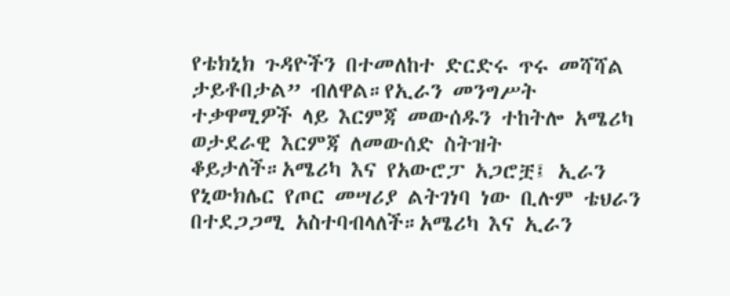የቴክኒክ ጉዳዮችን በተመለከተ ድርድሩ ጥሩ መሻሻል ታይቶበታል” ብለዋል።የኢራን መንግሥት ተቃዋሚዎች ላይ እርምጃ መውሰዱን ተከትሎ አሜሪካ ወታደራዊ እርምጃ ለመውሰድ ስትዝት ቆይታለች።አሜሪካ እና የአውሮፓ አጋሮቿ፤ ኢራን የኒውክሌር የጦር መሣሪያ ልትገነባ ነው ቢሉም ቴህራን በተደጋጋሚ አስተባብላለች።አሜሪካ እና ኢራን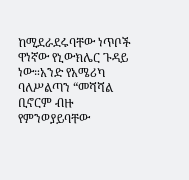ከሚደራደሩባቸው ነጥቦች ዋነኛው የኒውክሌር ጉዳይ ነው።አንድ የአሜሪካ ባለሥልጣን “መሻሻል ቢኖርም ብዙ የምንወያይባቸው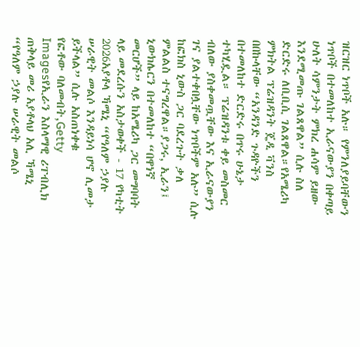ዝርዝር ነጥቦች አሉ። የምንለያይባቸውን ነጥቦች በተመለከተ ኢራናውያን በቀጣይ ሁለት ሳምንታት ምክረ ሐሳም ይዘው እንደሚመጡ ገልጸዋል” ሲሉ ስለ ድርድሩ ለቢቢሲ ገልጸዋል።የአሜሪካ ምክትል ፕሬዝዳንት ጄዲ ቫንስ በበኩላቸው “አንዳንድ ጉዳዮችን በተመለከተ ድርድሩ በጥሩ ሁኔታ ተካሂዷል። ፕሬዝዳንቱ ቀይ መስመር ብለው ያስቀመጧቸው እና ኢራናውያን ገና ያልተቀበሏቸው ነጥቦችም አሉ” ሲሉ ከፎክስ ኒውስ ጋር ባደረጉት ቃለ ምልልስ ተናግረዋል።ያጋሩ, ኢራን፤ ኒውክሌርን በተመለከተ “በዋነኛ መርሆች” ላይ ከአሜሪካ ጋር መግባባት ላይ መደረሱን አስታወቀች - 17 የካቲት 2026አያቶላ ኻሜኒ “የዓለም ኃያሉ ሠራዊት መልሶ እንዳይነሳ ሆኖ ሊመታ ይችላል” ሲሉ አስጠነቀቁ
የፎቶው ባለመብት,Getty Imagesየኢራን እስላማዊ ሪፐብሊክ ጠቅላይ መሪ አያቶላህ አሊ ኻሜኒ “የዓለም ኃያሉ ሠራዊት መልሶ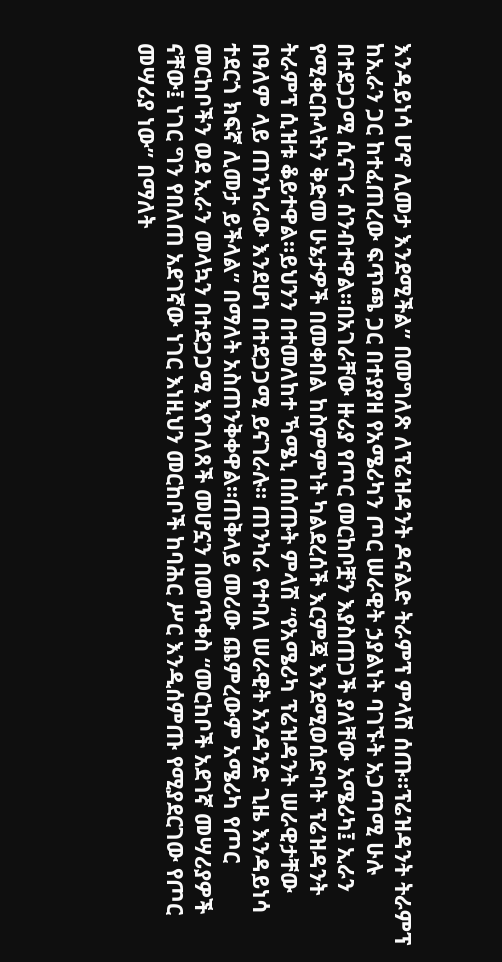እንዳይነሳ ሆኖ ሊመታ እንደሚችል” በመግለጽ ለፕሬዝዳንት ዶናልድ ትራምፕ ምላሽ ሰጡ።ፕሬዝዳንት ትራምፕ ከኢራን ጋር ከተፈጠረው ፍጥጫ ጋር በተያያዘ የአሜሪካን ጦር ሠራዊት ኃያልነት ባገኙት አጋጣሚ ሁሉ በተደጋጋሚ ሲናገሩ ሰንብተዋል።በአገራቸው ዙሪያ የጦር መርከቦቿን እያስጠጋች ያለቸው አሜሪካ፤ ኢራን የሚቀርቡላትን ቅድመ ሁኔታዎች በመቀበል ከስምምነት ካልደረሰች እርምጃ እንደሚወሰድባት ፕሬዝዳንት ትራምፕ ሲዝቱ ቆይተዋል።ይህንን በተመለከተ ኻሜኒ በሰጡት ምላሽ “የአሜሪካ ፕሬዝዳንት ሠራዊታቸው በዓለም ላይ ጠንካራው እንደሆነ በተደጋጋሚ ይናገራሉ። ጠንካራ የተባለ ሠራዊት አንዳንድ ጊዜ እንዳይነሳ ተደርጎ ክፍኛ ሊመታ ይችላል” በማለት አስጠንቅቀዋል።ጠቅላይ መሪው ጨምረውም አሜሪካ የጦር መርከቦችን ወደ ኢራን መላኳን በተደጋጋሚ እየገለጸች መሆኗን በመጥቀስ “መርከቦች አደገኛ መሣሪያዎች ናቸው፤ ነገር ግን የበለጠ አደገኛው ነገር እነዚህን መርከቦች ከባሕር ሥር እንዲሰምጡ የሚያደርገው የጦር መሣሪያ ነው” በማለት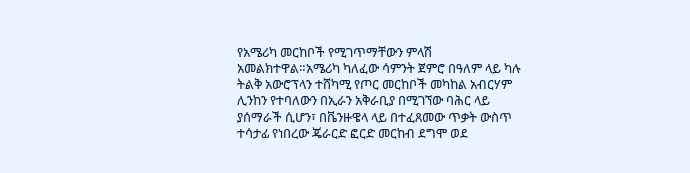የአሜሪካ መርከቦች የሚገጥማቸውን ምላሽ አመልክተዋል።አሜሪካ ካለፈው ሳምንት ጀምሮ በዓለም ላይ ካሉ ትልቅ አውሮፕላን ተሸካሚ የጦር መርከቦች መካከል አብርሃም ሊንከን የተባለውን በኢራን አቅራቢያ በሚገኘው ባሕር ላይ ያሰማራች ሲሆን፣ በቬንዙዌላ ላይ በተፈጸመው ጥቃት ውስጥ ተሳታፊ የነበረው ጄራርድ ፎርድ መርከብ ደግሞ ወደ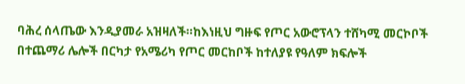ባሕረ ሰላጤው እንዲያመራ አዝዛለች።ከእነዚህ ግዙፍ የጦር አውሮፕላን ተሸካሚ መርኮቦች በተጨማሪ ሌሎች በርካታ የአሜሪካ የጦር መርከቦች ከተለያዩ የዓለም ክፍሎች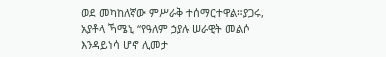ወደ መካከለኛው ምሥራቅ ተሰማርተዋል።ያጋሩ, አያቶላ ኻሜኒ “የዓለም ኃያሉ ሠራዊት መልሶ እንዳይነሳ ሆኖ ሊመታ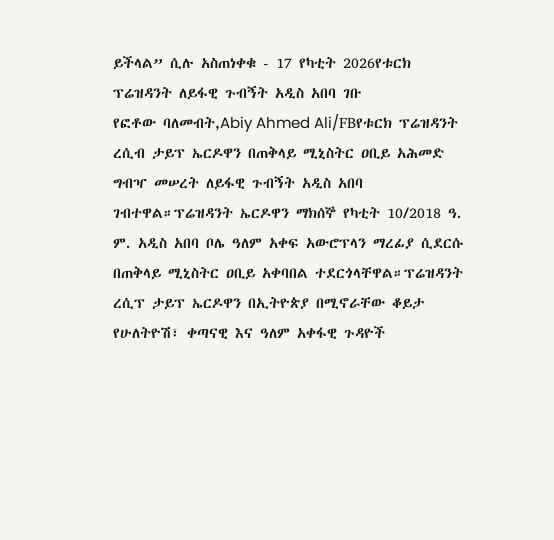ይችላል” ሲሉ አስጠነቀቁ - 17 የካቲት 2026የቱርክ ፕሬዝዳንት ለይፋዊ ጉብኝት አዲስ አበባ ገቡ
የፎቶው ባለመብት,Abiy Ahmed Ali/FBየቱርክ ፕሬዝዳንት ረሲብ ታይፕ ኤርዶዋን በጠቅላይ ሚኒስትር ዐቢይ አሕመድ ግብዣ መሠረት ለይፋዊ ጉብኝት አዲስ አበባ ገብተዋል።ፕሬዝዳንት ኤርዶዋን ማክሰኞ የካቲት 10/2018 ዓ. ም. አዲስ አበባ ቦሌ ዓለም አቀፍ አውሮፕላን ማረፊያ ሲደርሱ በጠቅላይ ሚኒስትር ዐቢይ አቀባበል ተደርጎላቸዋል።ፕሬዝዳንት ረሲፕ ታይፕ ኤርዶዋን በኢትዮጵያ በሚኖራቸው ቆይታ የሁለትዮሽ፣ ቀጣናዊ እና ዓለም አቀፋዊ ጉዳዮች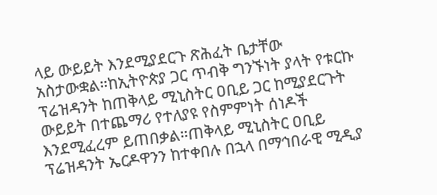ላይ ውይይት እንደሚያደርጉ ጽሕፈት ቤታቸው አስታውቋል።ከኢትዮጵያ ጋር ጥብቅ ግንኙነት ያላት የቱርኩ ፕሬዝዳንት ከጠቅላይ ሚኒስትር ዐቢይ ጋር ከሚያደርጉት ውይይት በተጨማሪ የተለያዩ የስምምነት ሰነዶች እንደሚፈረም ይጠበቃል።ጠቅላይ ሚኒስትር ዐቢይ ፕሬዝዳንት ኤርዶዋንን ከተቀበሉ በኋላ በማኅበራዊ ሚዲያ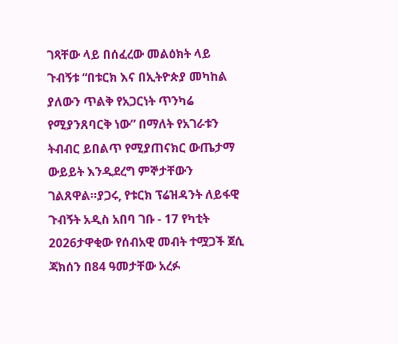ገጻቸው ላይ በሰፈረው መልዕክት ላይ ጉብኝቱ “በቱርክ እና በኢትዮጵያ መካከል ያለውን ጥልቅ የአጋርነት ጥንካሬ የሚያንጸባርቅ ነው” በማለት የአገራቱን ትብብር ይበልጥ የሚያጠናክር ውጤታማ ውይይት እንዲደረግ ምኞታቸውን ገልጸዋል።ያጋሩ, የቱርክ ፕሬዝዳንት ለይፋዊ ጉብኝት አዲስ አበባ ገቡ - 17 የካቲት 2026ታዋቂው የሰብአዊ መብት ተሟጋች ጀሲ ጃክሰን በ84 ዓመታቸው አረፉ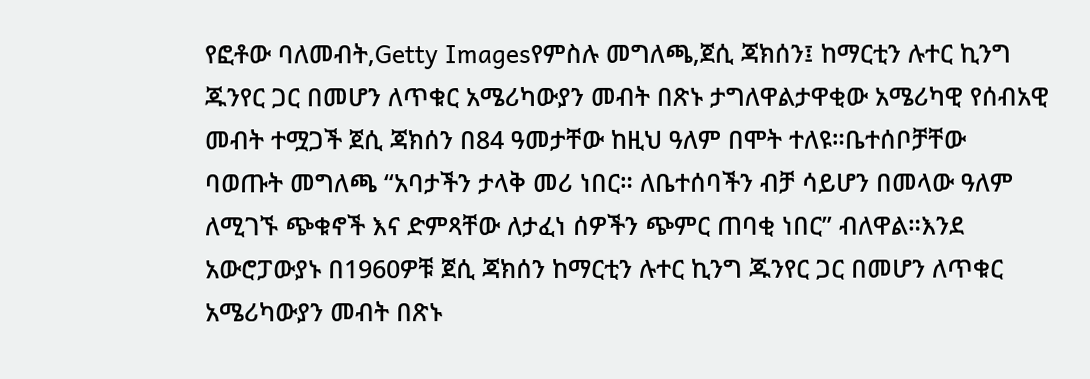የፎቶው ባለመብት,Getty Imagesየምስሉ መግለጫ,ጀሲ ጃክሰን፤ ከማርቲን ሉተር ኪንግ ጁንየር ጋር በመሆን ለጥቁር አሜሪካውያን መብት በጽኑ ታግለዋልታዋቂው አሜሪካዊ የሰብአዊ መብት ተሟጋች ጀሲ ጃክሰን በ84 ዓመታቸው ከዚህ ዓለም በሞት ተለዩ።ቤተሰቦቻቸው ባወጡት መግለጫ “አባታችን ታላቅ መሪ ነበር። ለቤተሰባችን ብቻ ሳይሆን በመላው ዓለም ለሚገኙ ጭቁኖች እና ድምጻቸው ለታፈነ ሰዎችን ጭምር ጠባቂ ነበር” ብለዋል።እንደ አውሮፓውያኑ በ1960ዎቹ ጀሲ ጃክሰን ከማርቲን ሉተር ኪንግ ጁንየር ጋር በመሆን ለጥቁር አሜሪካውያን መብት በጽኑ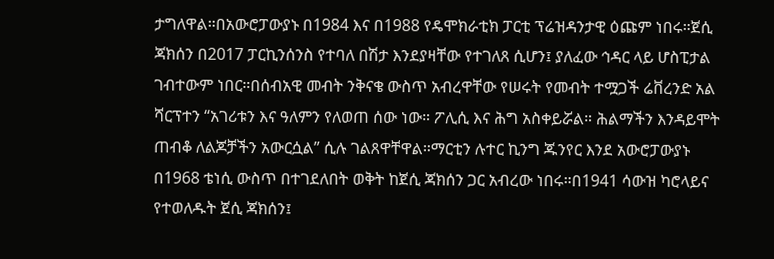ታግለዋል።በአውሮፓውያኑ በ1984 እና በ1988 የዴሞክራቲክ ፓርቲ ፕሬዝዳንታዊ ዕጩም ነበሩ።ጀሲ ጃክሰን በ2017 ፓርኪንሰንስ የተባለ በሽታ እንደያዛቸው የተገለጸ ሲሆን፤ ያለፈው ኅዳር ላይ ሆስፒታል ገብተውም ነበር።በሰብአዊ መብት ንቅናቄ ውስጥ አብረዋቸው የሠሩት የመብት ተሟጋች ሬቨረንድ አል ሻርፕተን “አገሪቱን እና ዓለምን የለወጠ ሰው ነው። ፖሊሲ እና ሕግ አስቀይሯል። ሕልማችን እንዳይሞት ጠብቆ ለልጆቻችን አውርሷል” ሲሉ ገልጸዋቸዋል።ማርቲን ሉተር ኪንግ ጁንየር እንደ አውሮፓውያኑ በ1968 ቴነሲ ውስጥ በተገደለበት ወቅት ከጀሲ ጃክሰን ጋር አብረው ነበሩ።በ1941 ሳውዝ ካሮላይና የተወለዱት ጀሲ ጃክሰን፤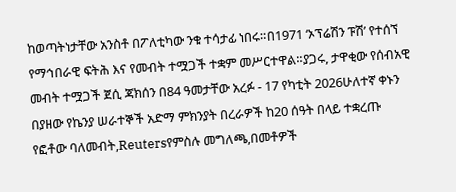ከወጣትነታቸው አንስቶ በፖለቲካው ንቁ ተሳታፊ ነበሩ።በ1971 ‘ኦፕሬሽን ፑሽ’ የተሰኘ የማኅበራዊ ፍትሕ እና የመብት ተሟጋች ተቋም መሥርተዋል።ያጋሩ, ታዋቂው የሰብአዊ መብት ተሟጋች ጀሲ ጃክሰን በ84 ዓመታቸው አረፉ - 17 የካቲት 2026ሁለተኛ ቀኑን በያዘው የኬንያ ሠራተኞች አድማ ምክንያት በረራዎች ከ20 ሰዓት በላይ ተቋረጡ
የፎቶው ባለመብት,Reutersየምስሉ መግለጫ,በመቶዎች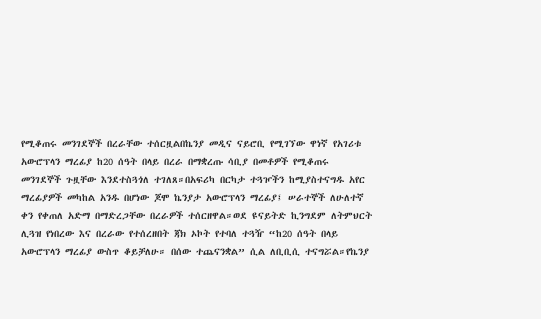የሚቆጠሩ መንገደኞች በረራቸው ተሰርዟልበኬንያ መዲና ናይሮቢ የሚገኘው ዋነኛ የአገሪቱ አውሮፕላን ማረፊያ ከ20 ሰዓት በላይ በረራ በማቋረጡ ሳቢያ በመቶዎች የሚቆጠሩ መንገደኞች ጉዟቸው እንደተስጓጎለ ተገለጸ።በአፍሪካ በርካታ ተጓዦችን ከሚያስተናግዱ አየር ማረፊያዎች መካከል አንዱ በሆነው ጆሞ ኬንያታ አውሮፕላን ማረፊያ፤ ሠራተኞች ለሁለተኛ ቀን የቀጠለ አድማ በማድረጋቸው በረራዎች ተሰርዘዋል።ወደ ዩናይትድ ኪንግደም ለትምህርት ሊጓዝ የነበረው እና በረራው የተሰረዘበት ጃክ ኦኮት የተባለ ተጓዥ “ከ20 ሰዓት በላይ አውሮፕላን ማረፊያ ውስጥ ቆይቻለሁ። በሰው ተጨናንቋል” ሲል ለቢቢሲ ተናግሯል።የኬንያ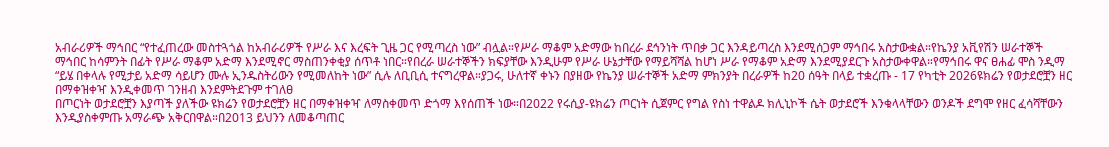አብራሪዎች ማኅበር “የተፈጠረው መስተጓጎል ከአብራሪዎች የሥራ እና እረፍት ጊዜ ጋር የሚጣረስ ነው” ብሏል።የሥራ ማቆም አድማው ከበረራ ደኅንነት ጥበቃ ጋር እንዳይጣረስ እንደሚሰጋም ማኅበሩ አስታውቋል።የኬንያ አቪየሽን ሠራተኞች ማኅበር ከሳምንት በፊት የሥራ ማቆም አድማ እንደሚኖር ማስጠንቀቂያ ሰጥቶ ነበር።የበረራ ሠራተኞችን ክፍያቸው እንዲሁም የሥራ ሁኔታቸው የማይሻሻል ከሆነ ሥራ የማቆም አድማ እንደሚያደርጉ አስታውቀዋል።የማኅበሩ ዋና ፀሐፊ ሞስ ንዲማ “ይሄ በቀላሉ የሚታይ አድማ ሳይሆን ሙሉ ኢንዱስትሪውን የሚመለከት ነው” ሲሉ ለቢቢሲ ተናግረዋል።ያጋሩ, ሁለተኛ ቀኑን በያዘው የኬንያ ሠራተኞች አድማ ምክንያት በረራዎች ከ20 ሰዓት በላይ ተቋረጡ - 17 የካቲት 2026ዩክሬን የወታደሮቿን ዘር በማቀዝቀዣ እንዲቀመጥ ገንዘብ እንደምትደጉም ተገለፀ
በጦርነት ወታደሮቿን እያጣች ያለችው ዩክሬን የወታደሮቿን ዘር በማቀዝቀዣ ለማስቀመጥ ድጎማ እየሰጠች ነው።በ2022 የሩሲያ-ዩክሬን ጦርነት ሲጀምር የግል የስነ ተዋልዶ ክሊኒኮች ሴት ወታደሮች እንቁላላቸውን ወንዶች ደግሞ የዘር ፈሳሻቸውን እንዲያስቀምጡ አማራጭ አቅርበዋል።በ2013 ይህንን ለመቆጣጠር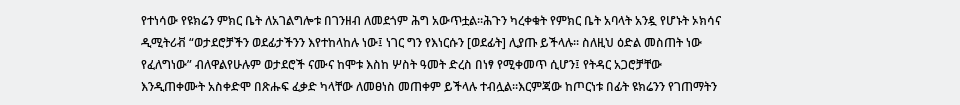የተነሳው የዩክሬን ምክር ቤት ለአገልግሎቱ በገንዘብ ለመደጎም ሕግ አውጥቷል።ሕጉን ካረቀቁት የምክር ቤት አባላት አንዷ የሆኑት ኦክሳና ዲሚትሪቭ “ወታደሮቻችን ወደፊታችንን እየተከላከሉ ነው፤ ነገር ግን የእነርሱን [ወደፊት] ሊያጡ ይችላሉ። ስለዚህ ዕድል መስጠት ነው የፈለግነው” ብለዋልየሁሉም ወታደሮች ናሙና ከሞቱ እስከ ሦስት ዓመት ድረስ በነፃ የሚቀመጥ ሲሆን፤ የትዳር አጋሮቻቸው እንዲጠቀሙት አስቀድሞ በጽሑፍ ፈቃድ ካላቸው ለመፀነስ መጠቀም ይችላሉ ተብሏል።እርምጃው ከጦርነቱ በፊት ዩክሬንን የገጠማትን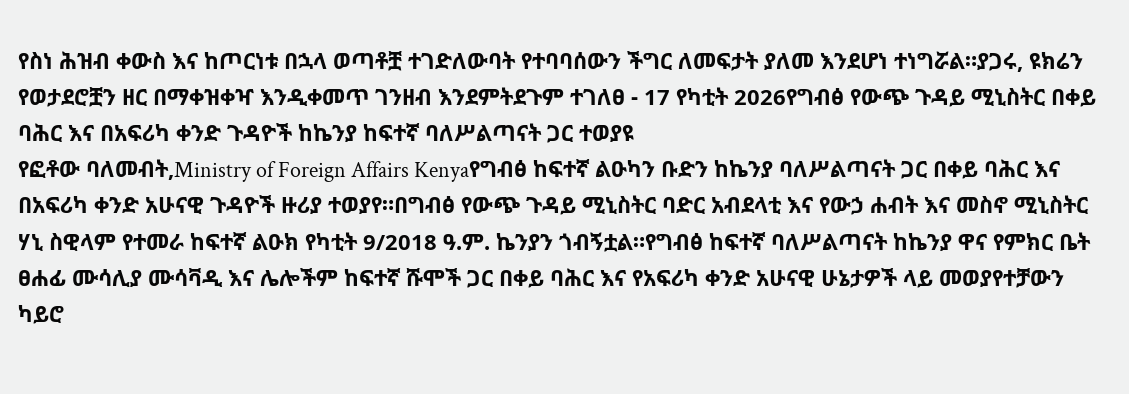የስነ ሕዝብ ቀውስ እና ከጦርነቱ በኋላ ወጣቶቿ ተገድለውባት የተባባሰውን ችግር ለመፍታት ያለመ እንደሆነ ተነግሯል።ያጋሩ, ዩክሬን የወታደሮቿን ዘር በማቀዝቀዣ እንዲቀመጥ ገንዘብ እንደምትደጉም ተገለፀ - 17 የካቲት 2026የግብፅ የውጭ ጉዳይ ሚኒስትር በቀይ ባሕር እና በአፍሪካ ቀንድ ጉዳዮች ከኬንያ ከፍተኛ ባለሥልጣናት ጋር ተወያዩ
የፎቶው ባለመብት,Ministry of Foreign Affairs Kenyaየግብፅ ከፍተኛ ልዑካን ቡድን ከኬንያ ባለሥልጣናት ጋር በቀይ ባሕር እና በአፍሪካ ቀንድ አሁናዊ ጉዳዮች ዙሪያ ተወያየ።በግብፅ የውጭ ጉዳይ ሚኒስትር ባድር አብደላቲ እና የውኃ ሐብት እና መስኖ ሚኒስትር ሃኒ ስዊላም የተመራ ከፍተኛ ልዑክ የካቲት 9/2018 ዓ.ም. ኬንያን ጎብኝቷል።የግብፅ ከፍተኛ ባለሥልጣናት ከኬንያ ዋና የምክር ቤት ፀሐፊ ሙሳሊያ ሙሳቫዲ እና ሌሎችም ከፍተኛ ሹሞች ጋር በቀይ ባሕር እና የአፍሪካ ቀንድ አሁናዊ ሁኔታዎች ላይ መወያየተቻውን ካይሮ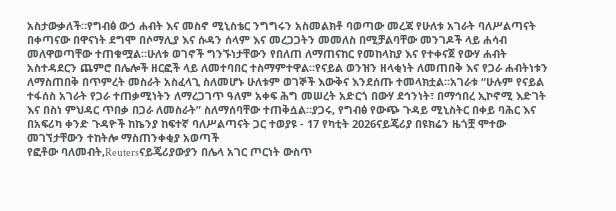አስታውቃለች።የግብፅ ውኃ ሐብት እና መስኖ ሚኒስቴር ንግግሩን አስመልክቶ ባወጣው መረጃ የሁለቱ አገራት ባለሥልጣናት በቀጣናው በዋናነት ደግሞ በሶማሊያ እና ሱዳን ሰላም እና መረጋጋትን መመለስ በሚቻልባቸው መንገዶች ላይ ሐሳብ መለዋወጣቸው ተጠቁሟል።ሁለቱ ወገኖች ግንኙነታቸውን የበለጠ ለማጠናከር የመከላከያ እና የተቀናጀ የውሃ ሐብት አስተዳደርን ጨምሮ በሌሎች ዘርፎች ላይ ለመተባበር ተስማምተዋል።የናይል ወንዝን ዘላቂነት ለመጠበቅ እና የጋራ ሐብትነቱን ለማስጠበቅ በጥምረት መስራት አስፈላጊ ስለመሆኑ ሁለቱም ወገኞች እውቅና እንደሰጡ ተመላክቷል።አገራቱ “ሁሉም የናይል ተፋሰስ አገራት የጋራ ተጠቃሚነትን ለማረጋገጥ ዓለም አቀፍ ሕግ መሠረት አድርጎ በውሃ ደኅንነት፣ በማኅበረ ኢኮኖሚ እድገት እና በስነ ምህዳር ጥበቃ በጋራ ለመስራት” ስለማሰባቸው ተጠቅሷል።ያጋሩ, የግብፅ የውጭ ጉዳይ ሚኒስትር በቀይ ባሕር እና በአፍሪካ ቀንድ ጉዳዮች ከኬንያ ከፍተኛ ባለሥልጣናት ጋር ተወያዩ - 17 የካቲት 2026ናይጄሪያ በዩክሬን ዜጎቿ ሞተው መገኘታቸውን ተከትሎ ማስጠንቀቂያ አወጣች
የፎቶው ባለመብት,Reutersናይጄሪያውያን በሌላ አገር ጦርነት ውስጥ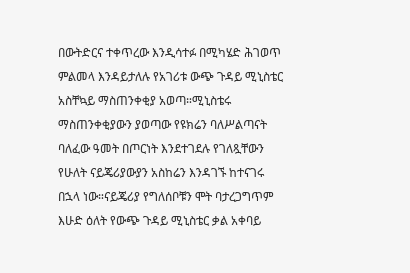በውትድርና ተቀጥረው እንዲሳተፉ በሚካሄድ ሕገወጥ ምልመላ እንዳይታለሉ የአገሪቱ ውጭ ጉዳይ ሚኒስቴር አስቸኳይ ማስጠንቀቂያ አወጣ።ሚኒስቴሩ ማስጠንቀቂያውን ያወጣው የዩክሬን ባለሥልጣናት ባለፈው ዓመት በጦርነት እንደተገደሉ የገለጿቸውን የሁለት ናይጄሪያውያን አስከሬን እንዳገኙ ከተናገሩ በኋላ ነው።ናይጄሪያ የግለሰቦቹን ሞት ባታረጋግጥም እሁድ ዕለት የውጭ ጉዳይ ሚኒስቴር ቃል አቀባይ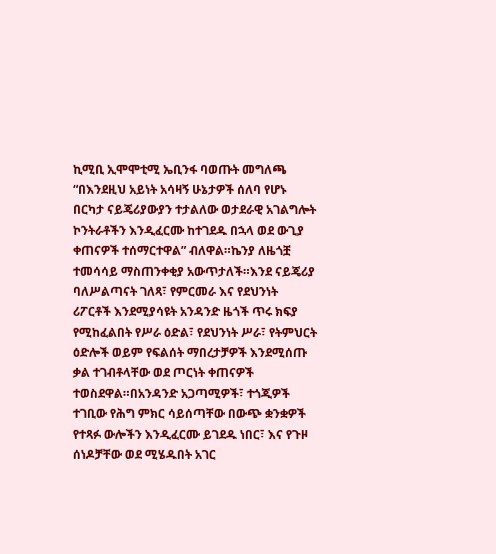ኪሚቢ ኢሞሞቲሚ ኤቢንፋ ባወጡት መግለጫ “በእንደዚህ አይነት አሳዛኝ ሁኔታዎች ሰለባ የሆኑ በርካታ ናይጄሪያውያን ተታልለው ወታደራዊ አገልግሎት ኮንትራቶችን እንዲፈርሙ ከተገደዱ በኋላ ወደ ውጊያ ቀጠናዎች ተሰማርተዋል” ብለዋል።ኬንያ ለዜጎቿ ተመሳሳይ ማስጠንቀቂያ አውጥታለች።እንደ ናይጄሪያ ባለሥልጣናት ገለጻ፣ የምርመራ እና የደህንነት ሪፖርቶች እንደሚያሳዩት አንዳንድ ዜጎች ጥሩ ክፍያ የሚከፈልበት የሥራ ዕድል፣ የደህንነት ሥራ፣ የትምህርት ዕድሎች ወይም የፍልሰት ማበረታቻዎች እንደሚሰጡ ቃል ተገብቶላቸው ወደ ጦርነት ቀጠናዎች ተወስደዋል።በአንዳንድ አጋጣሚዎች፣ ተጎጂዎች ተገቢው የሕግ ምክር ሳይሰጣቸው በውጭ ቋንቋዎች የተጻፉ ውሎችን እንዲፈርሙ ይገደዱ ነበር፣ እና የጉዞ ሰነዶቻቸው ወደ ሚሄዱበት አገር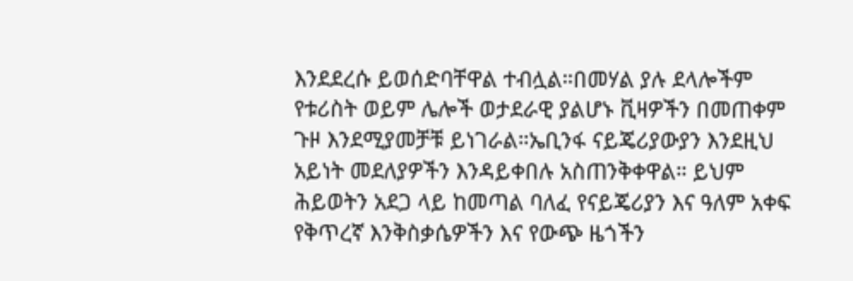እንደደረሱ ይወሰድባቸዋል ተብሏል።በመሃል ያሉ ደላሎችም የቱሪስት ወይም ሌሎች ወታደራዊ ያልሆኑ ቪዛዎችን በመጠቀም ጉዞ እንደሚያመቻቹ ይነገራል።ኤቢንፋ ናይጄሪያውያን እንደዚህ አይነት መደለያዎችን እንዳይቀበሉ አስጠንቅቀዋል። ይህም ሕይወትን አደጋ ላይ ከመጣል ባለፈ የናይጄሪያን እና ዓለም አቀፍ የቅጥረኛ እንቅስቃሴዎችን እና የውጭ ዜጎችን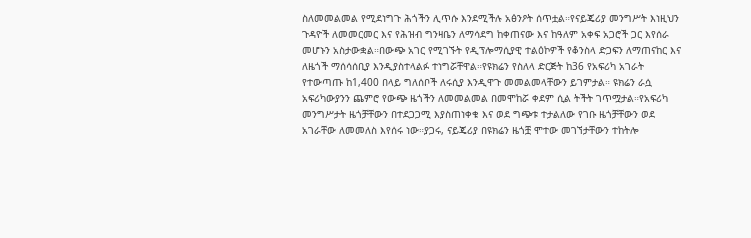ስለመመልመል የሚደነግጉ ሕጎችን ሊጥሱ እንደሚችሉ አፅንዖት ሰጥቷል።የናይጄሪያ መንግሥት እነዚህን ጉዳዮች ለመመርመር እና የሕዝብ ግንዛቤን ለማሳደግ ከቀጠናው እና ከዓለም አቀፍ አጋሮች ጋር እየሰራ መሆኑን አስታውቋል።በውጭ አገር የሚገኙት የዲፕሎማሲያዊ ተልዕኮዎች የቆንስላ ድጋፍን ለማጠናከር እና ለዜጎች ማሰሳሰቢያ እንዲያስተላልፉ ተነግሯቸዋል።የዩክሬን የስለላ ድርጅት ከ36 የአፍሪካ አገራት የተውጣጡ ከ1,400 በላይ ግለሰቦች ለሩሲያ እንዲዋጉ መመልመላቸውን ይገምታል። ዩክሬን ራሷ አፍሪካውያንን ጨምሮ የውጭ ዜጎችን ለመመልመል በመሞከሯ ቀደም ሲል ትችት ገጥሟታል።የአፍሪካ መንግሥታት ዜጎቻቸውን በተደጋጋሚ እያስጠነቀቁ እና ወደ ግጭቱ ተታልለው የገቡ ዜጎቻቸውን ወደ አገራቸው ለመመለስ እየሰሩ ነው።ያጋሩ, ናይጄሪያ በዩክሬን ዜጎቿ ሞተው መገኘታቸውን ተከትሎ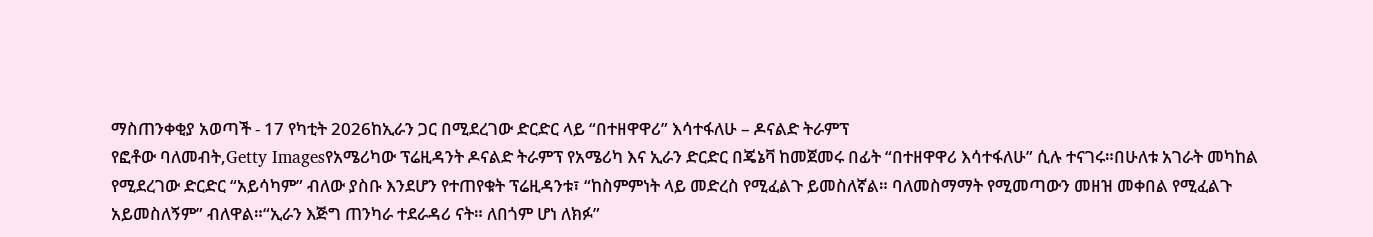ማስጠንቀቂያ አወጣች - 17 የካቲት 2026ከኢራን ጋር በሚደረገው ድርድር ላይ “በተዘዋዋሪ” እሳተፋለሁ – ዶናልድ ትራምፕ
የፎቶው ባለመብት,Getty Imagesየአሜሪካው ፕሬዚዳንት ዶናልድ ትራምፕ የአሜሪካ እና ኢራን ድርድር በጄኔቫ ከመጀመሩ በፊት “በተዘዋዋሪ እሳተፋለሁ” ሲሉ ተናገሩ።በሁለቱ አገራት መካከል የሚደረገው ድርድር “አይሳካም” ብለው ያስቡ እንደሆን የተጠየቁት ፕሬዚዳንቱ፣ “ከስምምነት ላይ መድረስ የሚፈልጉ ይመስለኛል። ባለመስማማት የሚመጣውን መዘዝ መቀበል የሚፈልጉ አይመስለኝም” ብለዋል።“ኢራን እጅግ ጠንካራ ተደራዳሪ ናት። ለበጎም ሆነ ለክፉ”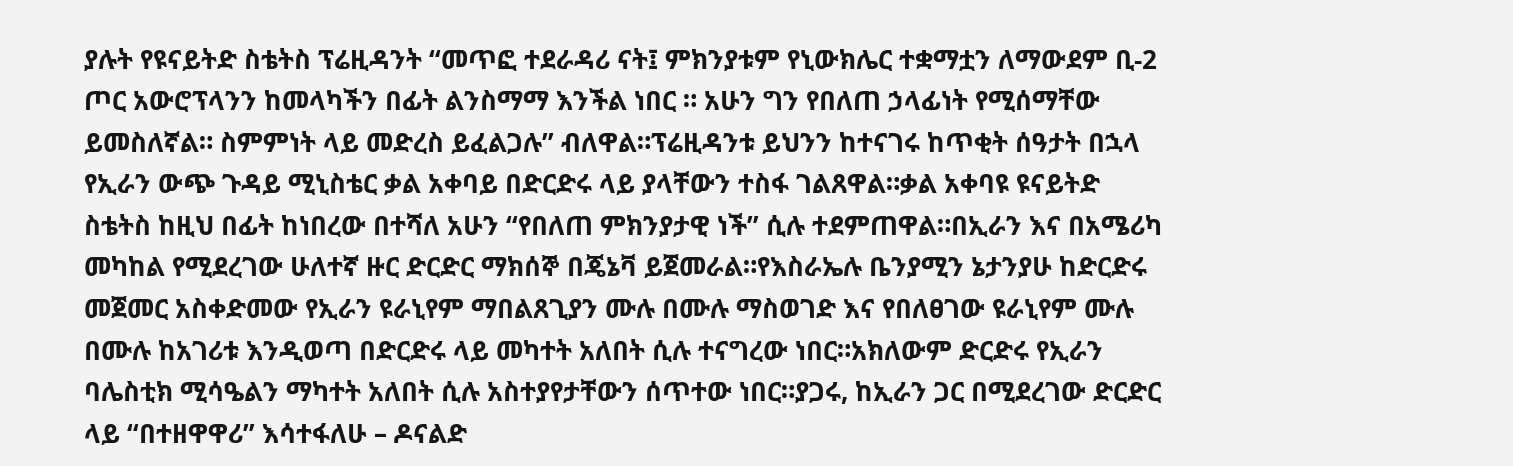ያሉት የዩናይትድ ስቴትስ ፕሬዚዳንት “መጥፎ ተደራዳሪ ናት፤ ምክንያቱም የኒውክሌር ተቋማቷን ለማውደም ቢ-2 ጦር አውሮፕላንን ከመላካችን በፊት ልንስማማ እንችል ነበር ። አሁን ግን የበለጠ ኃላፊነት የሚሰማቸው ይመስለኛል። ስምምነት ላይ መድረስ ይፈልጋሉ” ብለዋል።ፕሬዚዳንቱ ይህንን ከተናገሩ ከጥቂት ሰዓታት በኋላ የኢራን ውጭ ጉዳይ ሚኒስቴር ቃል አቀባይ በድርድሩ ላይ ያላቸውን ተስፋ ገልጸዋል።ቃል አቀባዩ ዩናይትድ ስቴትስ ከዚህ በፊት ከነበረው በተሻለ አሁን “የበለጠ ምክንያታዊ ነች” ሲሉ ተደምጠዋል።በኢራን እና በአሜሪካ መካከል የሚደረገው ሁለተኛ ዙር ድርድር ማክሰኞ በጄኔቫ ይጀመራል።የእስራኤሉ ቤንያሚን ኔታንያሁ ከድርድሩ መጀመር አስቀድመው የኢራን ዩራኒየም ማበልጸጊያን ሙሉ በሙሉ ማስወገድ እና የበለፀገው ዩራኒየም ሙሉ በሙሉ ከአገሪቱ እንዲወጣ በድርድሩ ላይ መካተት አለበት ሲሉ ተናግረው ነበር።አክለውም ድርድሩ የኢራን ባሌስቲክ ሚሳዔልን ማካተት አለበት ሲሉ አስተያየታቸውን ሰጥተው ነበር።ያጋሩ, ከኢራን ጋር በሚደረገው ድርድር ላይ “በተዘዋዋሪ” እሳተፋለሁ – ዶናልድ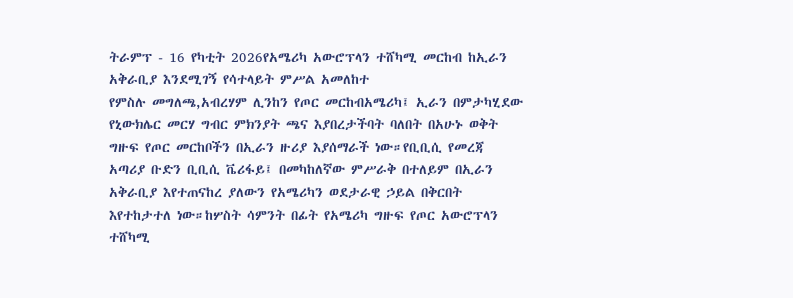ትራምፕ - 16 የካቲት 2026የአሜሪካ አውሮፕላን ተሸካሚ መርከብ ከኢራን አቅራቢያ እንደሚገኝ የሳተላይት ምሥል አመለከተ
የምስሉ መግለጫ,አብረሃም ሊንከን የጦር መርከብአሜሪካ፤ ኢራን በምታካሂደው የኒውክሌር መርሃ ግብር ምክንያት ጫና እያበረታችባት ባለበት በአሁኑ ወቅት ግዙፍ የጦር መርከቦችን በኢራን ዙሪያ እያሰማራች ነው።የቢቢሲ የመረጃ አጣሪያ ቡድን ቢቢሲ ቬሪፋይ፤ በመካከለኛው ምሥራቅ በተለይም በኢራን አቅራቢያ እየተጠናከረ ያለውን የአሜሪካን ወደታራዊ ኃይል በቅርበት እየተከታተለ ነው።ከሦስት ሳምንት በፊት የአሜሪካ ግዙፍ የጦር አውሮፕላን ተሸካሚ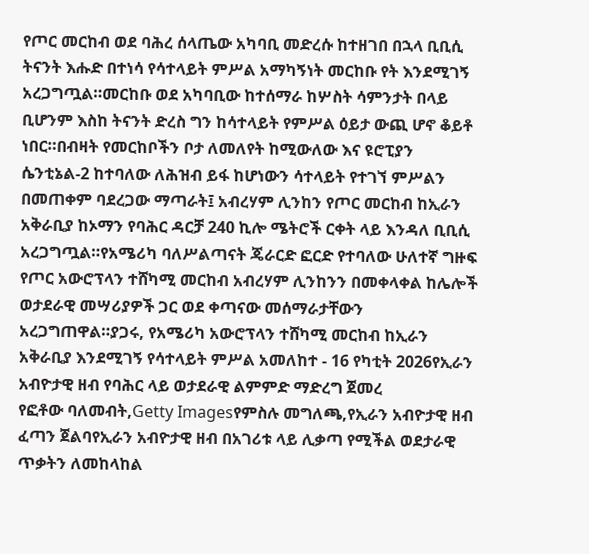የጦር መርከብ ወደ ባሕረ ሰላጤው አካባቢ መድረሱ ከተዘገበ በኋላ ቢቢሲ ትናንት እሑድ በተነሳ የሳተላይት ምሥል አማካኝነት መርከቡ የት እንደሚገኝ አረጋግጧል።መርከቡ ወደ አካባቢው ከተሰማራ ከሦስት ሳምንታት በላይ ቢሆንም እስከ ትናንት ድረስ ግን ከሳተላይት የምሥል ዕይታ ውጪ ሆኖ ቆይቶ ነበር።በብዛት የመርከቦችን ቦታ ለመለየት ከሚውለው እና ዩሮፒያን ሴንቲኔል-2 ከተባለው ለሕዝብ ይፋ ከሆነውን ሳተላይት የተገኘ ምሥልን በመጠቀም ባደረጋው ማጣራት፤ አብረሃም ሊንከን የጦር መርከብ ከኢራን አቅራቢያ ከኦማን የባሕር ዳርቻ 240 ኪሎ ሜትሮች ርቀት ላይ እንዳለ ቢቢሲ አረጋግጧል።የአሜሪካ ባለሥልጣናት ጄራርድ ፎርድ የተባለው ሁለተኛ ግዙፍ የጦር አውሮፕላን ተሸካሚ መርከብ አብረሃም ሊንከንን በመቀላቀል ከሌሎች ወታደራዊ መሣሪያዎች ጋር ወደ ቀጣናው መሰማራታቸውን አረጋግጠዋል።ያጋሩ, የአሜሪካ አውሮፕላን ተሸካሚ መርከብ ከኢራን አቅራቢያ እንደሚገኝ የሳተላይት ምሥል አመለከተ - 16 የካቲት 2026የኢራን አብዮታዊ ዘብ የባሕር ላይ ወታደራዊ ልምምድ ማድረግ ጀመረ
የፎቶው ባለመብት,Getty Imagesየምስሉ መግለጫ,የኢራን አብዮታዊ ዘብ ፈጣን ጀልባየኢራን አብዮታዊ ዘብ በአገሪቱ ላይ ሊቃጣ የሚችል ወደታራዊ ጥቃትን ለመከላከል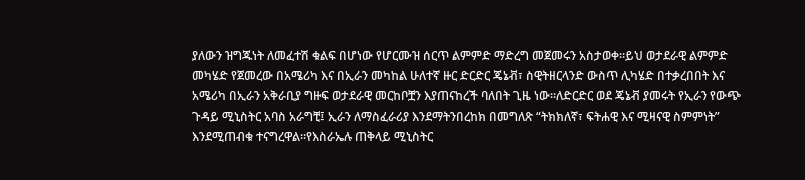ያለውን ዝግጁነት ለመፈተሽ ቁልፍ በሆነው የሆርሙዝ ሰርጥ ልምምድ ማድረግ መጀመሩን አስታወቀ።ይህ ወታደራዊ ልምምድ መካሄድ የጀመረው በአሜሪካ እና በኢራን መካከል ሁለተኛ ዙር ድርድር ጄኔቭ፣ ስዊትዘርላንድ ውስጥ ሊካሄድ በተቃረበበት እና አሜሪካ በኢራን አቅራቢያ ግዙፍ ወታደራዊ መርከቦቿን እያጠናከረች ባለበት ጊዜ ነው።ለድርድር ወደ ጄኔቭ ያመሩት የኢራን የውጭ ጉዳይ ሚኒስትር አባስ አራግቺ፤ ኢራን ለማስፈራሪያ እንደማትንበረከክ በመግለጽ “ትክክለኛ፣ ፍትሐዊ እና ሚዛናዊ ስምምነት” እንደሚጠብቁ ተናግረዋል።የእስራኤሉ ጠቅላይ ሚኒስትር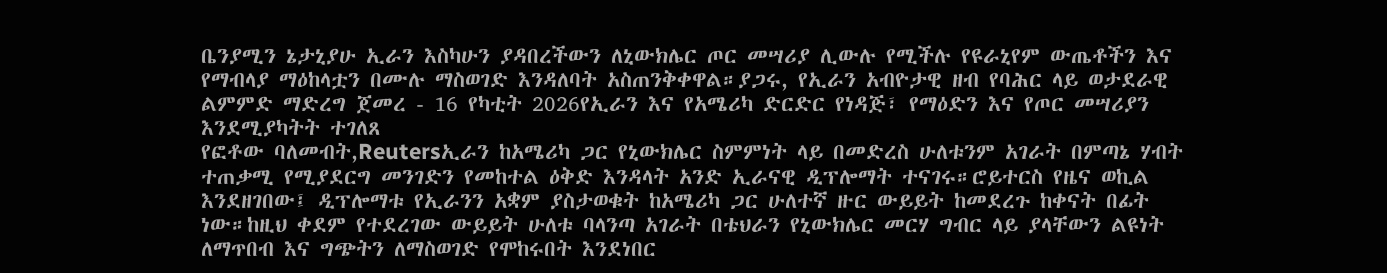ቤንያሚን ኔታኒያሁ ኢራን እስካሁን ያዳበረችውን ለኒውክሌር ጦር መሣሪያ ሊውሉ የሚችሉ የዩራኒየም ውጤቶችን እና የማብላያ ማዕከላቷን በሙሉ ማስወገድ እንዳለባት አስጠንቅቀዋል።ያጋሩ, የኢራን አብዮታዊ ዘብ የባሕር ላይ ወታደራዊ ልምምድ ማድረግ ጀመረ - 16 የካቲት 2026የኢራን እና የአሜሪካ ድርድር የነዳጅ፣ የማዕድን እና የጦር መሣሪያን እንደሚያካትት ተገለጸ
የፎቶው ባለመብት,Reutersኢራን ከአሜሪካ ጋር የኒውክሌር ስምምነት ላይ በመድረስ ሁለቱንም አገራት በምጣኔ ሃብት ተጠቃሚ የሚያደርግ መንገድን የመከተል ዕቅድ እንዳላት አንድ ኢራናዊ ዲፕሎማት ተናገሩ።ሮይተርስ የዜና ወኪል እንደዘገበው፤ ዲፕሎማቱ የኢራንን አቋም ያስታወቁት ከአሜሪካ ጋር ሁለተኛ ዙር ውይይት ከመደረጉ ከቀናት በፊት ነው።ከዚህ ቀደም የተደረገው ውይይት ሁለቱ ባላንጣ አገራት በቴህራን የኒውክሌር መርሃ ግብር ላይ ያላቸውን ልዩነት ለማጥበብ እና ግጭትን ለማስወገድ የሞከሩበት እንደነበር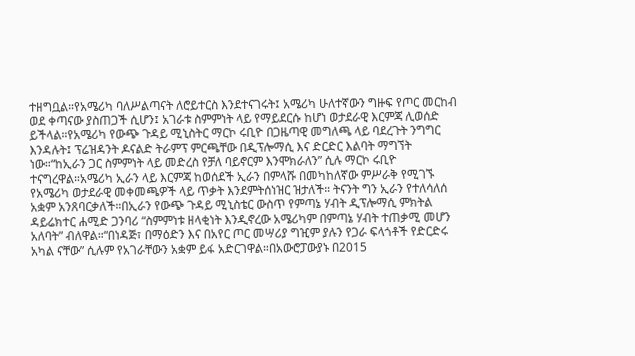ተዘግቧል።የአሜሪካ ባለሥልጣናት ለሮይተርስ እንደተናገሩት፤ አሜሪካ ሁለተኛውን ግዙፍ የጦር መርከብ ወደ ቀጣናው ያስጠጋች ሲሆን፤ አገራቱ ስምምነት ላይ የማይደርሱ ከሆነ ወታደራዊ እርምጃ ሊወሰድ ይችላል።የአሜሪካ የውጭ ጉዳይ ሚኒስትር ማርኮ ሩቢዮ በጋዜጣዊ መግለጫ ላይ ባደረጉት ንግግር እንዳሉት፤ ፕሬዝዳንት ዶናልድ ትራምፕ ምርጫቸው በዲፕሎማሲ እና ድርድር እልባት ማግኘት ነው።“ከኢራን ጋር ስምምነት ላይ መድረስ የቻለ ባይኖርም እንሞክራለን” ሲሉ ማርኮ ሩቢዮ ተናግረዋል።አሜሪካ ኢራን ላይ እርምጃ ከወሰደች ኢራን በምላሹ በመካከለኛው ምሥራቅ የሚገኙ የአሜሪካ ወታደራዊ መቀመጫዎች ላይ ጥቃት እንደምትሰነዝር ዝታለች። ትናንት ግን ኢራን የተለሳለሰ አቋም አንጸባርቃለች።በኢራን የውጭ ጉዳይ ሚኒስቴር ውስጥ የምጣኔ ሃብት ዲፕሎማሲ ምክትል ዳይሬክተር ሐሚድ ጋንባሪ “ስምምነቱ ዘላቂነት እንዲኖረው አሜሪካም በምጣኔ ሃብት ተጠቃሚ መሆን አለባት” ብለዋል።“በነዳጅ፣ በማዕድን እና በአየር ጦር መሣሪያ ግዢም ያሉን የጋራ ፍላጎቶች የድርድሩ አካል ናቸው” ሲሉም የአገራቸውን አቋም ይፋ አድርገዋል።በአውሮፓውያኑ በ2015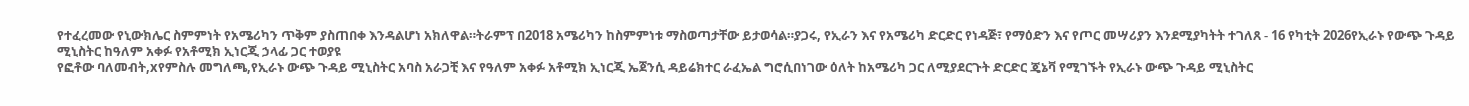የተፈረመው የኒውክሌር ስምምነት የአሜሪካን ጥቅም ያስጠበቀ እንዳልሆነ አክለዋል።ትራምፕ በ2018 አሜሪካን ከስምምነቱ ማስወጣታቸው ይታወሳል።ያጋሩ, የኢራን እና የአሜሪካ ድርድር የነዳጅ፣ የማዕድን እና የጦር መሣሪያን እንደሚያካትት ተገለጸ - 16 የካቲት 2026የኢራኑ የውጭ ጉዳይ ሚኒስትር ከዓለም አቀፉ የአቶሚክ ኢነርጂ ኃላፊ ጋር ተወያዩ
የፎቶው ባለመብት,xየምስሉ መግለጫ,የኢራኑ ውጭ ጉዳይ ሚኒስትር አባስ አራጋቺ እና የዓለም አቀፉ አቶሚክ ኢነርጂ ኤጀንሲ ዳይሬክተር ራፈኤል ግሮሲበነገው ዕለት ከአሜሪካ ጋር ለሚያደርጉት ድርድር ጄኔቫ የሚገኙት የኢራኑ ውጭ ጉዳይ ሚኒስትር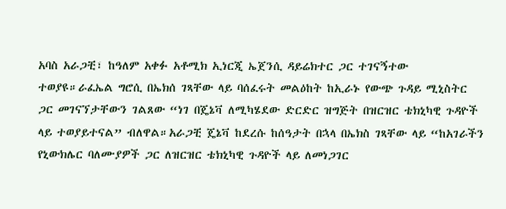አባስ አራጋቺ፣ ከዓለም አቀፉ አቶሚክ ኢነርጂ ኤጀንሲ ዳይሬክተር ጋር ተገናኝተው ተወያዩ።ራፈኤል ግሮሲ በኤክሰ ገጻቸው ላይ ባሰፈሩት መልዕከት ከኢራኑ የውጭ ጉዳይ ሚኒስትር ጋር መገናኘታቸውን ገልጸው “ነገ በጄኔቫ ለሚካሄደው ድርድር ዝግጅት በዝርዝር ቴክኒካዊ ጉዳዮች ላይ ተወያይተናል” ብለዋል።አራጋቺ ጄኔቫ ከደረሱ ከሰዓታት በኋላ በኤክስ ገጻቸው ላይ “ከአገራችን የኒውክሌር ባለሙያዎች ጋር ለዝርዝር ቴክኒካዊ ጉዳዮች ላይ ለመነጋገር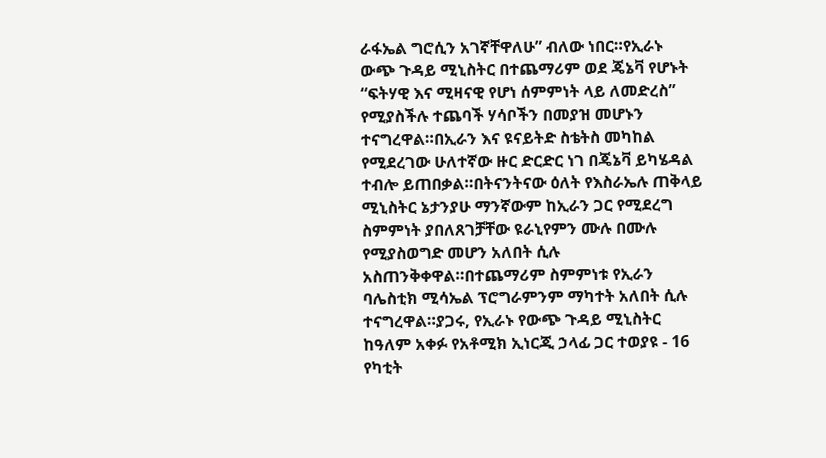ራፋኤል ግሮሲን አገኛቸዋለሁ” ብለው ነበር።የኢራኑ ውጭ ጉዳይ ሚኒስትር በተጨማሪም ወደ ጄኔቫ የሆኑት “ፍትሃዊ እና ሚዛናዊ የሆነ ሰምምነት ላይ ለመድረስ” የሚያስችሉ ተጨባች ሃሳቦችን በመያዝ መሆኑን ተናግረዋል።በኢራን እና ዩናይትድ ስቴትስ መካከል የሚደረገው ሁለተኛው ዙር ድርድር ነገ በጄኔቫ ይካሄዳል ተብሎ ይጠበቃል።በትናንትናው ዕለት የእስራኤሉ ጠቅላይ ሚኒስትር ኔታንያሁ ማንኛውም ከኢራን ጋር የሚደረግ ስምምነት ያበለጸገቻቸው ዩራኒየምን ሙሉ በሙሉ የሚያስወግድ መሆን አለበት ሲሉ አስጠንቅቀዋል።በተጨማሪም ስምምነቱ የኢራን ባሌስቲክ ሚሳኤል ፕሮግራምንም ማካተት አለበት ሲሉ ተናግረዋል።ያጋሩ, የኢራኑ የውጭ ጉዳይ ሚኒስትር ከዓለም አቀፉ የአቶሚክ ኢነርጂ ኃላፊ ጋር ተወያዩ - 16 የካቲት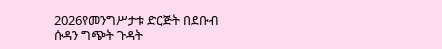2026የመንግሥታቱ ድርጅት በደቡብ ሱዳን ግጭት ጉዳት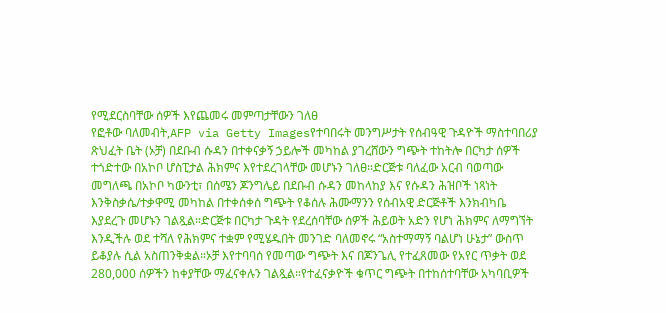የሚደርስባቸው ሰዎች እየጨመሩ መምጣታቸውን ገለፀ
የፎቶው ባለመብት,AFP via Getty Imagesየተባበሩት መንግሥታት የሰብዓዊ ጉዳዮች ማስተባበሪያ ጽህፈት ቤት (ኦቻ) በደቡብ ሱዳን በተቀናቃኝ ኃይሎች መካከል ያገረሸውን ግጭት ተከትሎ በርካታ ሰዎች ተጎድተው በአኮቦ ሆስፒታል ሕክምና እየተደረገላቸው መሆኑን ገለፀ።ድርጅቱ ባለፈው አርብ ባወጣው መግለጫ በአኮቦ ካውንቲ፣ በሰሜን ጆንግሌይ በደቡብ ሱዳን መከላከያ እና የሱዳን ሕዝቦች ነጻነት እንቅስቃሴ/ተቃዋሚ መካከል በተቀሰቀሰ ግጭት የቆሰሉ ሕሙማንን የሰብአዊ ድርጅቶች እንክብካቤ እያደረጉ መሆኑን ገልጿል።ድርጅቱ በርካታ ጉዳት የደረሰባቸው ሰዎች ሕይወት አድን የሆነ ሕክምና ለማግኘት እንዲችሉ ወደ ተሻለ የሕክምና ተቋም የሚሄዱበት መንገድ ባለመኖሩ “አስተማማኝ ባልሆነ ሁኔታ” ውስጥ ይቆያሉ ሲል አስጠንቅቋል።ኦቻ እየተባባሰ የመጣው ግጭት እና በጆንጌሊ የተፈጸመው የአየር ጥቃት ወደ 280,000 ሰዎችን ከቀያቸው ማፈናቀሉን ገልጿል።የተፈናቃዮች ቁጥር ግጭት በተከሰተባቸው አካባቢዎች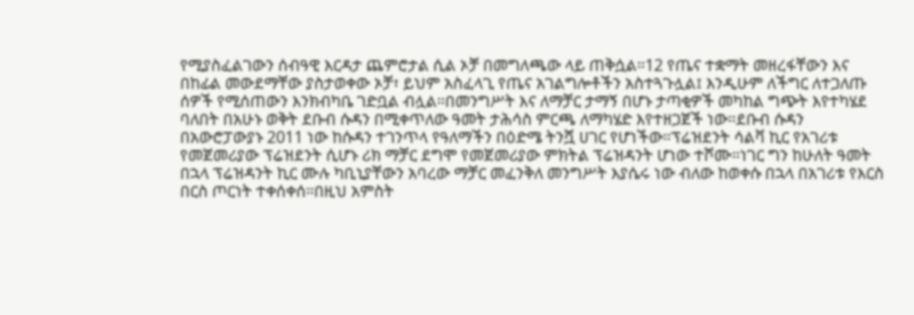የሚያስፈልገውን ሰብዓዊ እርዳታ ጨምሮታል ሲል ኦቻ በመግለጫው ላይ ጠቅሷል።12 የጤና ተቋማት መዘረፋቸውን እና በከፊል መውደማቸው ያስታወቀው ኦቻ፣ ይህም አስፈላጊ የጤና አገልግሎቶችን አስተጓጉሏል፤ እንዲሁም ለችግር ለተጋለጡ ሰዎች የሚሰጠውን እንክብካቤ ገድቧል ብሏል።በመንግሥት እና ለማቻር ታማኝ በሆኑ ታጣቂዎች መካከል ግጭት እየተካሄደ ባለበት በአሁኑ ወቅት ደቡብ ሱዳን በሚቀጥለው ዓመት ታሕሳስ ምርጫ ለማካሄድ እየተዘጋጀች ነው።ደቡብ ሱዳን በአውሮፓውያኑ 2011 ነው ከሱዳን ተገንጥላ የዓለማችን በዕድሜ ትንሿ ሀገር የሆነችው።ፕሬዝደንት ሳልቫ ኪር የአገሪቱ የመጀመሪያው ፕሬዝደንት ሲሆኑ ሪክ ማቻር ደግሞ የመጀመሪያው ምክትል ፕሬዝዳንት ሆነው ተሾሙ።ነገር ግን ከሁለት ዓመት በኋላ ፕሬዝዳንት ኪር ሙሉ ካቢኒያቸውን አባረው ማቻር መፈንቅለ መንግሥት እያሴሩ ነው ብለው ከወቀሱ በኋላ በአገሪቱ የእርስ በርስ ጦርነት ተቀሰቀሰ።በዚህ አምስት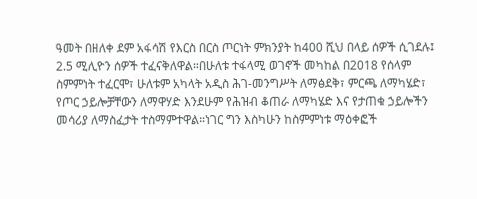ዓመት በዘለቀ ደም አፋሳሽ የእርስ በርስ ጦርነት ምክንያት ከ400 ሺህ በላይ ሰዎች ሲገደሉ፤ 2.5 ሚሊዮን ሰዎች ተፈናቅለዋል።በሁለቱ ተፋላሚ ወገኖች መካከል በ2018 የሰላም ስምምነት ተፈርሞ፣ ሁለቱም አካላት አዲስ ሕገ-መንግሥት ለማፅደቅ፣ ምርጫ ለማካሄድ፣ የጦር ኃይሎቻቸውን ለማዋሃድ እንደሁም የሕዝብ ቆጠራ ለማካሄድ እና የታጠቁ ኃይሎችን መሳሪያ ለማስፈታት ተስማምተዋል።ነገር ግን እስካሁን ከስምምነቱ ማዕቀፎች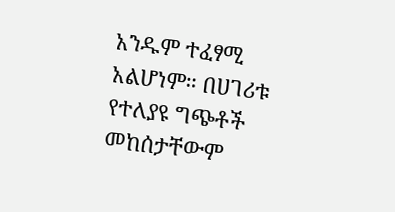አንዱም ተፈፃሚ አልሆነም። በሀገሪቱ የተለያዩ ግጭቶች መከሰታቸውም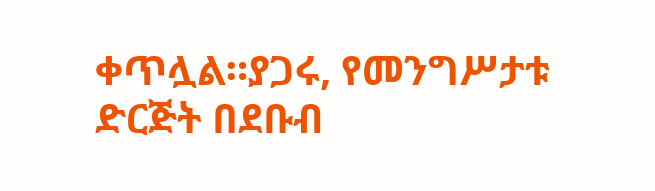ቀጥሏል።ያጋሩ, የመንግሥታቱ ድርጅት በደቡብ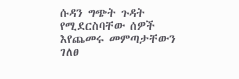ሱዳን ግጭት ጉዳት የሚደርስባቸው ሰዎች እየጨመሩ መምጣታቸውን ገለፀ